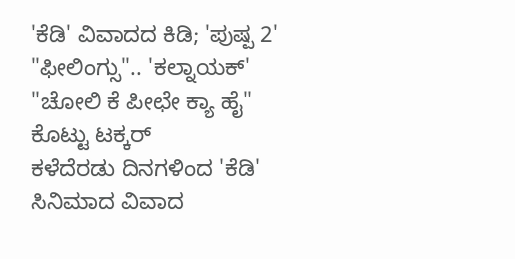'ಕೆಡಿ' ವಿವಾದದ ಕಿಡಿ; 'ಪುಷ್ಪ 2' "ಫೀಲಿಂಗ್ಸು".. 'ಕಲ್ನಾಯಕ್' "ಚೋಲಿ ಕೆ ಪೀಛೇ ಕ್ಯಾ ಹೈ" ಕೊಟ್ಟು ಟಕ್ಕರ್
ಕಳೆದೆರಡು ದಿನಗಳಿಂದ 'ಕೆಡಿ' ಸಿನಿಮಾದ ವಿವಾದ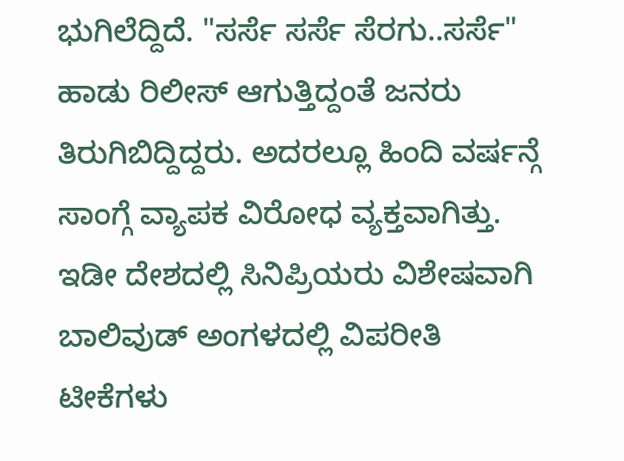ಭುಗಿಲೆದ್ದಿದೆ. "ಸರ್ಸೆ ಸರ್ಸೆ ಸೆರಗು..ಸರ್ಸೆ" ಹಾಡು ರಿಲೀಸ್ ಆಗುತ್ತಿದ್ದಂತೆ ಜನರು ತಿರುಗಿಬಿದ್ದಿದ್ದರು. ಅದರಲ್ಲೂ ಹಿಂದಿ ವರ್ಷನ್ಗೆ ಸಾಂಗ್ಗೆ ವ್ಯಾಪಕ ವಿರೋಧ ವ್ಯಕ್ತವಾಗಿತ್ತು. ಇಡೀ ದೇಶದಲ್ಲಿ ಸಿನಿಪ್ರಿಯರು ವಿಶೇಷವಾಗಿ ಬಾಲಿವುಡ್ ಅಂಗಳದಲ್ಲಿ ವಿಪರೀತಿ ಟೀಕೆಗಳು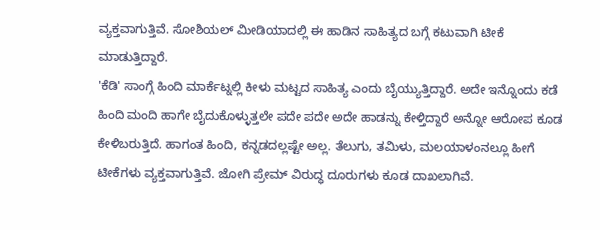ವ್ಯಕ್ತವಾಗುತ್ತಿವೆ. ಸೋಶಿಯಲ್ ಮೀಡಿಯಾದಲ್ಲಿ ಈ ಹಾಡಿನ ಸಾಹಿತ್ಯದ ಬಗ್ಗೆ ಕಟುವಾಗಿ ಟೀಕೆ ಮಾಡುತ್ತಿದ್ದಾರೆ.
'ಕೆಡಿ' ಸಾಂಗ್ಗೆ ಹಿಂದಿ ಮಾರ್ಕೆಟ್ನಲ್ಲಿ ಕೀಳು ಮಟ್ಟದ ಸಾಹಿತ್ಯ ಎಂದು ಬೈಯ್ಯುತ್ತಿದ್ದಾರೆ. ಅದೇ ಇನ್ನೊಂದು ಕಡೆ ಹಿಂದಿ ಮಂದಿ ಹಾಗೇ ಬೈದುಕೊಳ್ಳುತ್ತಲೇ ಪದೇ ಪದೇ ಅದೇ ಹಾಡನ್ನು ಕೇಳ್ತಿದ್ದಾರೆ ಅನ್ನೋ ಆರೋಪ ಕೂಡ ಕೇಳಿಬರುತ್ತಿದೆ. ಹಾಗಂತ ಹಿಂದಿ, ಕನ್ನಡದಲ್ಲಷ್ಟೇ ಅಲ್ಲ. ತೆಲುಗು, ತಮಿಳು, ಮಲಯಾಳಂನಲ್ಲೂ ಹೀಗೆ ಟೀಕೆಗಳು ವ್ಯಕ್ತವಾಗುತ್ತಿವೆ. ಜೋಗಿ ಪ್ರೇಮ್ ವಿರುದ್ಧ ದೂರುಗಳು ಕೂಡ ದಾಖಲಾಗಿವೆ.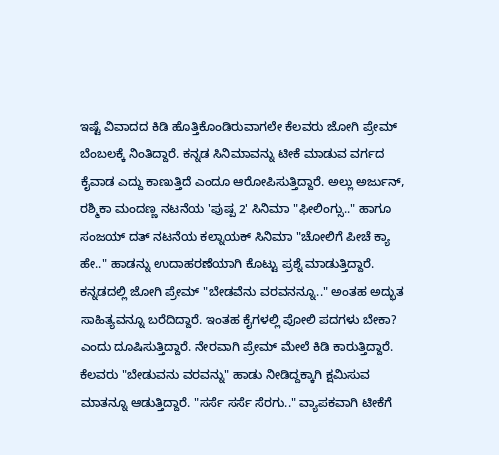ಇಷ್ಟೆ ವಿವಾದದ ಕಿಡಿ ಹೊತ್ತಿಕೊಂಡಿರುವಾಗಲೇ ಕೆಲವರು ಜೋಗಿ ಪ್ರೇಮ್ ಬೆಂಬಲಕ್ಕೆ ನಿಂತಿದ್ದಾರೆ. ಕನ್ನಡ ಸಿನಿಮಾವನ್ನು ಟೀಕೆ ಮಾಡುವ ವರ್ಗದ ಕೈವಾಡ ಎದ್ದು ಕಾಣುತ್ತಿದೆ ಎಂದೂ ಆರೋಪಿಸುತ್ತಿದ್ದಾರೆ. ಅಲ್ಲು ಅರ್ಜುನ್, ರಶ್ಮಿಕಾ ಮಂದಣ್ಣ ನಟನೆಯ 'ಪುಷ್ಪ 2' ಸಿನಿಮಾ "ಫೀಲಿಂಗ್ಸು.." ಹಾಗೂ ಸಂಜಯ್ ದತ್ ನಟನೆಯ ಕಲ್ನಾಯಕ್ ಸಿನಿಮಾ "ಚೋಲಿಗೆ ಪೀಚೆ ಕ್ಯಾ ಹೇ.." ಹಾಡನ್ನು ಉದಾಹರಣೆಯಾಗಿ ಕೊಟ್ಟು ಪ್ರಶ್ನೆ ಮಾಡುತ್ತಿದ್ದಾರೆ.
ಕನ್ನಡದಲ್ಲಿ ಜೋಗಿ ಪ್ರೇಮ್ "ಬೇಡವೆನು ವರವನನ್ನೂ.." ಅಂತಹ ಅದ್ಭುತ ಸಾಹಿತ್ಯವನ್ನೂ ಬರೆದಿದ್ದಾರೆ. ಇಂತಹ ಕೈಗಳಲ್ಲಿ ಪೋಲಿ ಪದಗಳು ಬೇಕಾ? ಎಂದು ದೂಷಿಸುತ್ತಿದ್ದಾರೆ. ನೇರವಾಗಿ ಪ್ರೇಮ್ ಮೇಲೆ ಕಿಡಿ ಕಾರುತ್ತಿದ್ದಾರೆ. ಕೆಲವರು "ಬೇಡುವನು ವರವನ್ನು" ಹಾಡು ನೀಡಿದ್ದಕ್ಕಾಗಿ ಕ್ಷಮಿಸುವ ಮಾತನ್ನೂ ಆಡುತ್ತಿದ್ದಾರೆ. "ಸರ್ಸೆ ಸರ್ಸೆ ಸೆರಗು.." ವ್ಯಾಪಕವಾಗಿ ಟೀಕೆಗೆ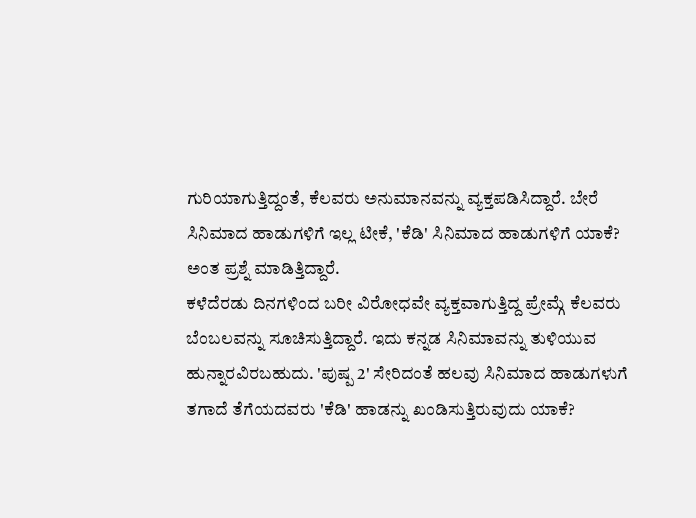ಗುರಿಯಾಗುತ್ತಿದ್ದಂತೆ, ಕೆಲವರು ಅನುಮಾನವನ್ನು ವ್ಯಕ್ತಪಡಿಸಿದ್ದಾರೆ. ಬೇರೆ ಸಿನಿಮಾದ ಹಾಡುಗಳಿಗೆ ಇಲ್ಲ ಟೀಕೆ, 'ಕೆಡಿ' ಸಿನಿಮಾದ ಹಾಡುಗಳಿಗೆ ಯಾಕೆ? ಅಂತ ಪ್ರಶ್ನೆ ಮಾಡಿತ್ತಿದ್ದಾರೆ.
ಕಳೆದೆರಡು ದಿನಗಳಿಂದ ಬರೀ ವಿರೋಧವೇ ವ್ಯಕ್ತವಾಗುತ್ತಿದ್ದ ಪ್ರೇಮ್ಗೆ ಕೆಲವರು ಬೆಂಬಲವನ್ನು ಸೂಚಿಸುತ್ತಿದ್ದಾರೆ. ಇದು ಕನ್ನಡ ಸಿನಿಮಾವನ್ನು ತುಳಿಯುವ ಹುನ್ನಾರವಿರಬಹುದು. 'ಪುಷ್ಪ 2' ಸೇರಿದಂತೆ ಹಲವು ಸಿನಿಮಾದ ಹಾಡುಗಳುಗೆ ತಗಾದೆ ತೆಗೆಯದವರು 'ಕೆಡಿ' ಹಾಡನ್ನು ಖಂಡಿಸುತ್ತಿರುವುದು ಯಾಕೆ?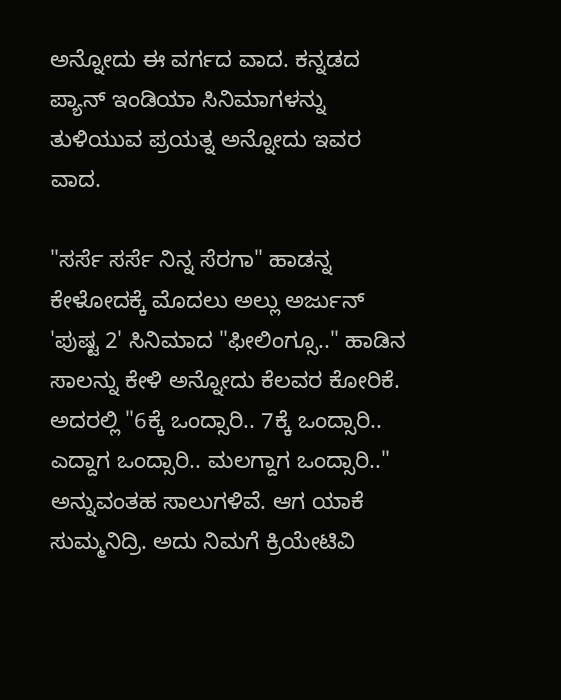ಅನ್ನೋದು ಈ ವರ್ಗದ ವಾದ. ಕನ್ನಡದ ಪ್ಯಾನ್ ಇಂಡಿಯಾ ಸಿನಿಮಾಗಳನ್ನು ತುಳಿಯುವ ಪ್ರಯತ್ನ ಅನ್ನೋದು ಇವರ ವಾದ.

"ಸರ್ಸೆ ಸರ್ಸೆ ನಿನ್ನ ಸೆರಗಾ" ಹಾಡನ್ನ ಕೇಳೋದಕ್ಕೆ ಮೊದಲು ಅಲ್ಲು ಅರ್ಜುನ್ 'ಪುಷ್ಟ 2' ಸಿನಿಮಾದ "ಫೀಲಿಂಗ್ಸೂ.." ಹಾಡಿನ ಸಾಲನ್ನು ಕೇಳಿ ಅನ್ನೋದು ಕೆಲವರ ಕೋರಿಕೆ. ಅದರಲ್ಲಿ "6ಕ್ಕೆ ಒಂದ್ಸಾರಿ.. 7ಕ್ಕೆ ಒಂದ್ಸಾರಿ.. ಎದ್ದಾಗ ಒಂದ್ಸಾರಿ.. ಮಲಗ್ದಾಗ ಒಂದ್ಸಾರಿ.." ಅನ್ನುವಂತಹ ಸಾಲುಗಳಿವೆ. ಆಗ ಯಾಕೆ ಸುಮ್ಮನಿದ್ರಿ. ಅದು ನಿಮಗೆ ಕ್ರಿಯೇಟಿವಿ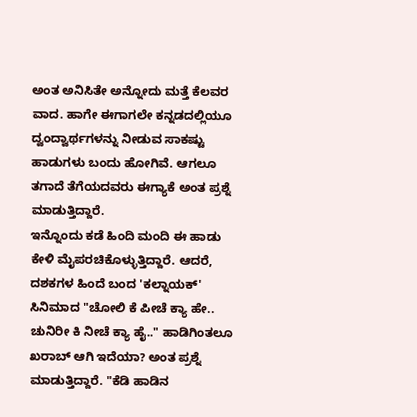ಅಂತ ಅನಿಸಿತೇ ಅನ್ನೋದು ಮತ್ತೆ ಕೆಲವರ ವಾದ. ಹಾಗೇ ಈಗಾಗಲೇ ಕನ್ನಡದಲ್ಲಿಯೂ ದ್ವಂದ್ವಾರ್ಥಗಳನ್ನು ನೀಡುವ ಸಾಕಷ್ಟು ಹಾಡುಗಳು ಬಂದು ಹೋಗಿವೆ. ಆಗಲೂ ತಗಾದೆ ತೆಗೆಯದವರು ಈಗ್ಯಾಕೆ ಅಂತ ಪ್ರಶ್ನೆ ಮಾಡುತ್ತಿದ್ದಾರೆ.
ಇನ್ನೊಂದು ಕಡೆ ಹಿಂದಿ ಮಂದಿ ಈ ಹಾಡು ಕೇಳಿ ಮೈಪರಚಿಕೊಳ್ಳುತ್ತಿದ್ದಾರೆ. ಆದರೆ, ದಶಕಗಳ ಹಿಂದೆ ಬಂದ 'ಕಲ್ನಾಯಕ್' ಸಿನಿಮಾದ "ಚೋಲಿ ಕೆ ಪೀಚೆ ಕ್ಯಾ ಹೇ.. ಚುನಿರೀ ಕಿ ನೀಚೆ ಕ್ಯಾ ಹೈ.." ಹಾಡಿಗಿಂತಲೂ ಖರಾಬ್ ಆಗಿ ಇದೆಯಾ? ಅಂತ ಪ್ರಶ್ನೆ ಮಾಡುತ್ತಿದ್ದಾರೆ. "ಕೆಡಿ ಹಾಡಿನ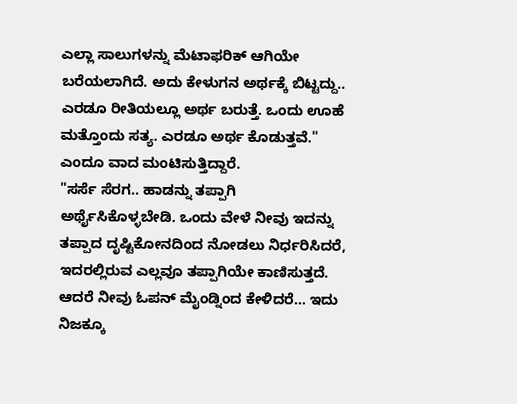ಎಲ್ಲಾ ಸಾಲುಗಳನ್ನು ಮೆಟಾಫರಿಕ್ ಆಗಿಯೇ ಬರೆಯಲಾಗಿದೆ. ಅದು ಕೇಳುಗನ ಅರ್ಥಕ್ಕೆ ಬಿಟ್ಟದ್ದು.. ಎರಡೂ ರೀತಿಯಲ್ಲೂ ಅರ್ಥ ಬರುತ್ತೆ. ಒಂದು ಊಹೆ ಮತ್ತೊಂದು ಸತ್ಯ. ಎರಡೂ ಅರ್ಥ ಕೊಡುತ್ತವೆ." ಎಂದೂ ವಾದ ಮಂಟಿಸುತ್ತಿದ್ದಾರೆ.
"ಸರ್ಸೆ ಸೆರಗ.. ಹಾಡನ್ನು ತಪ್ಪಾಗಿ ಅರ್ಥೈಸಿಕೊಳ್ಳಬೇಡಿ. ಒಂದು ವೇಳೆ ನೀವು ಇದನ್ನು ತಪ್ಪಾದ ದೃಷ್ಟಿಕೋನದಿಂದ ನೋಡಲು ನಿರ್ಧರಿಸಿದರೆ, ಇದರಲ್ಲಿರುವ ಎಲ್ಲವೂ ತಪ್ಪಾಗಿಯೇ ಕಾಣಿಸುತ್ತದೆ. ಆದರೆ ನೀವು ಓಪನ್ ಮೈಂಡ್ನಿಂದ ಕೇಳಿದರೆ... ಇದು ನಿಜಕ್ಕೂ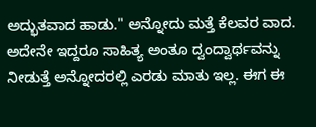ಅದ್ಭುತವಾದ ಹಾಡು." ಅನ್ನೋದು ಮತ್ತೆ ಕೆಲವರ ವಾದ. ಅದೇನೇ ಇದ್ದರೂ ಸಾಹಿತ್ಯ ಅಂತೂ ದ್ವಂದ್ವಾರ್ಥವನ್ನು ನೀಡುತ್ತೆ ಅನ್ನೋದರಲ್ಲಿ ಎರಡು ಮಾತು ಇಲ್ಲ. ಈಗ ಈ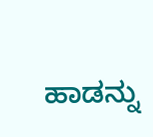ಹಾಡನ್ನು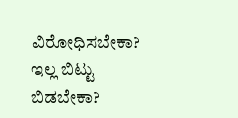ವಿರೋಧಿಸಬೇಕಾ? ಇಲ್ಲ ಬಿಟ್ಟು ಬಿಡಬೇಕಾ?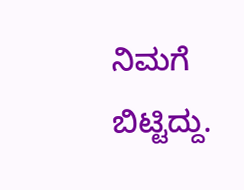ನಿಮಗೆ ಬಿಟ್ಟಿದ್ದು.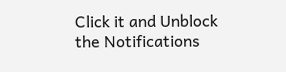Click it and Unblock the Notifications